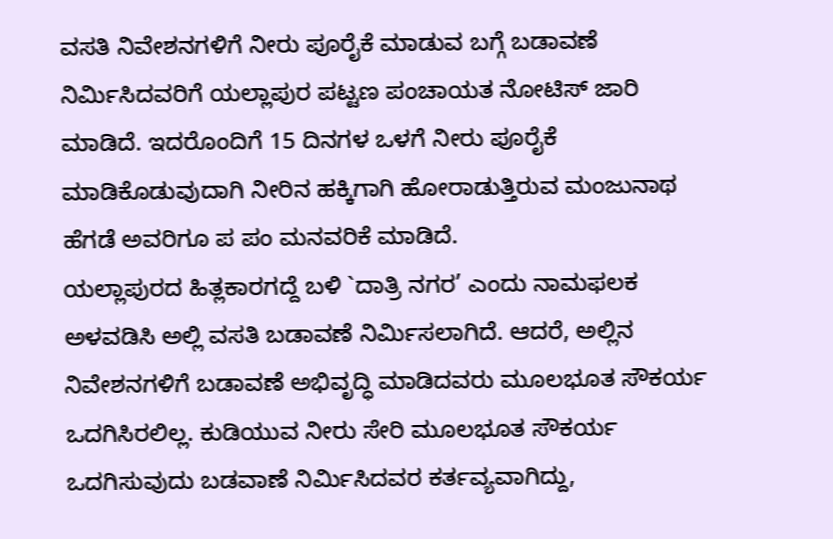ವಸತಿ ನಿವೇಶನಗಳಿಗೆ ನೀರು ಪೂರೈಕೆ ಮಾಡುವ ಬಗ್ಗೆ ಬಡಾವಣೆ ನಿರ್ಮಿಸಿದವರಿಗೆ ಯಲ್ಲಾಪುರ ಪಟ್ಟಣ ಪಂಚಾಯತ ನೋಟಿಸ್ ಜಾರಿ ಮಾಡಿದೆ. ಇದರೊಂದಿಗೆ 15 ದಿನಗಳ ಒಳಗೆ ನೀರು ಪೂರೈಕೆ ಮಾಡಿಕೊಡುವುದಾಗಿ ನೀರಿನ ಹಕ್ಕಿಗಾಗಿ ಹೋರಾಡುತ್ತಿರುವ ಮಂಜುನಾಥ ಹೆಗಡೆ ಅವರಿಗೂ ಪ ಪಂ ಮನವರಿಕೆ ಮಾಡಿದೆ.
ಯಲ್ಲಾಪುರದ ಹಿತ್ಲಕಾರಗದ್ದೆ ಬಳಿ `ದಾತ್ರಿ ನಗರ’ ಎಂದು ನಾಮಫಲಕ ಅಳವಡಿಸಿ ಅಲ್ಲಿ ವಸತಿ ಬಡಾವಣೆ ನಿರ್ಮಿಸಲಾಗಿದೆ. ಆದರೆ, ಅಲ್ಲಿನ ನಿವೇಶನಗಳಿಗೆ ಬಡಾವಣೆ ಅಭಿವೃದ್ಧಿ ಮಾಡಿದವರು ಮೂಲಭೂತ ಸೌಕರ್ಯ ಒದಗಿಸಿರಲಿಲ್ಲ. ಕುಡಿಯುವ ನೀರು ಸೇರಿ ಮೂಲಭೂತ ಸೌಕರ್ಯ ಒದಗಿಸುವುದು ಬಡವಾಣೆ ನಿರ್ಮಿಸಿದವರ ಕರ್ತವ್ಯವಾಗಿದ್ದು,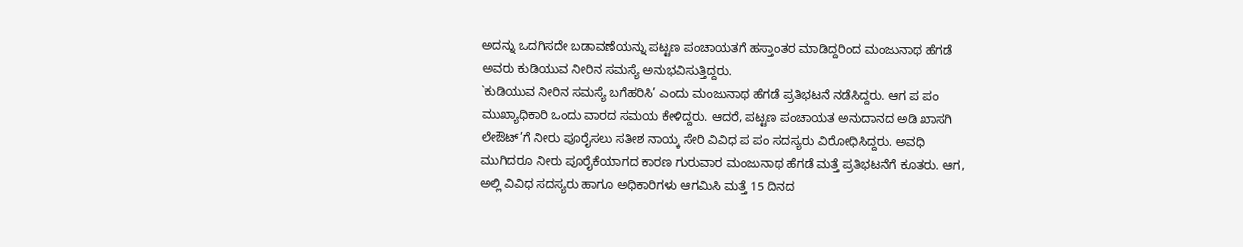ಅದನ್ನು ಒದಗಿಸದೇ ಬಡಾವಣೆಯನ್ನು ಪಟ್ಟಣ ಪಂಚಾಯತಗೆ ಹಸ್ತಾಂತರ ಮಾಡಿದ್ದರಿಂದ ಮಂಜುನಾಥ ಹೆಗಡೆ ಅವರು ಕುಡಿಯುವ ನೀರಿನ ಸಮಸ್ಯೆ ಅನುಭವಿಸುತ್ತಿದ್ದರು.
`ಕುಡಿಯುವ ನೀರಿನ ಸಮಸ್ಯೆ ಬಗೆಹರಿಸಿ’ ಎಂದು ಮಂಜುನಾಥ ಹೆಗಡೆ ಪ್ರತಿಭಟನೆ ನಡೆಸಿದ್ದರು. ಆಗ ಪ ಪಂ ಮುಖ್ಯಾಧಿಕಾರಿ ಒಂದು ವಾರದ ಸಮಯ ಕೇಳಿದ್ದರು. ಆದರೆ, ಪಟ್ಟಣ ಪಂಚಾಯತ ಅನುದಾನದ ಅಡಿ ಖಾಸಗಿ ಲೇಔಟ್’ಗೆ ನೀರು ಪೂರೈಸಲು ಸತೀಶ ನಾಯ್ಕ ಸೇರಿ ವಿವಿಧ ಪ ಪಂ ಸದಸ್ಯರು ವಿರೋಧಿಸಿದ್ದರು. ಅವಧಿ ಮುಗಿದರೂ ನೀರು ಪೂರೈಕೆಯಾಗದ ಕಾರಣ ಗುರುವಾರ ಮಂಜುನಾಥ ಹೆಗಡೆ ಮತ್ತೆ ಪ್ರತಿಭಟನೆಗೆ ಕೂತರು. ಆಗ, ಅಲ್ಲಿ ವಿವಿಧ ಸದಸ್ಯರು ಹಾಗೂ ಅಧಿಕಾರಿಗಳು ಆಗಮಿಸಿ ಮತ್ತೆ 15 ದಿನದ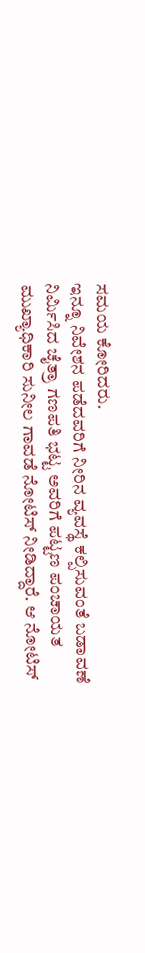ಸಮಯ ಕೋರಿದರು.
ಇನ್ನೂ ನಿವೇಶನ ಪಡೆದವರಿಗೆ ನೀರಿನ ವ್ಯವಸ್ಥೆ ಕಲ್ಪಿಸುವಂತೆ ಬಡಾವಣೆ ನಿರ್ಮಿಸಿದ ಚೈತ್ರಾ ಗಣಪತಿ ಭಟ್ಟ ಅವರಿಗೆ ಪಟ್ಟಣ ಪಂಚಾಯತ ಮುಖ್ಯಾಧಿಕಾರಿ ಸುನೀಲ ಗಾವಡೆ ನೋಟಿಸ್ ನೀಡಿದ್ದಾರೆ. ಆ ನೋಟಿಸ್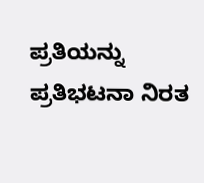ಪ್ರತಿಯನ್ನು ಪ್ರತಿಭಟನಾ ನಿರತ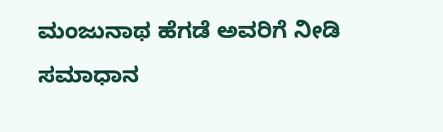ಮಂಜುನಾಥ ಹೆಗಡೆ ಅವರಿಗೆ ನೀಡಿ ಸಮಾಧಾನ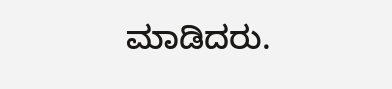ಮಾಡಿದರು.